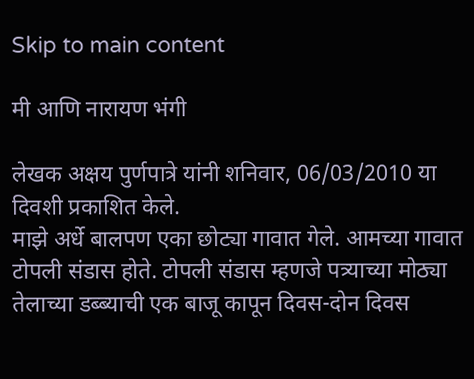Skip to main content

मी आणि नारायण भंगी

लेखक अक्षय पुर्णपात्रे यांनी शनिवार, 06/03/2010 या दिवशी प्रकाशित केले.
माझे अर्धे बालपण एका छोट्या गावात गेले. आमच्या गावात टोपली संडास होते. टोपली संडास म्हणजे पत्र्याच्या मोठ्या तेलाच्या डब्ब्याची एक बाजू कापून दिवस-दोन दिवस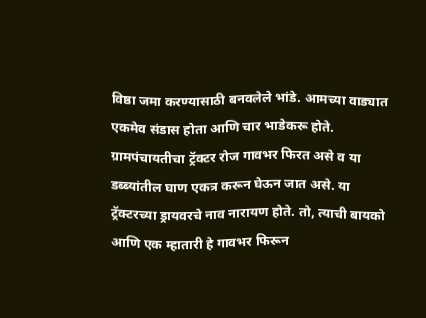विष्ठा जमा करण्यासाठी बनवलेले भांडे. आमच्या वाड्यात एकमेव संडास होता आणि चार भाडेकरू होते. ग्रामपंचायतीचा ट्रॅक्टर रोज गावभर फिरत असे व या डब्ब्यांतील घाण एकत्र करून घेऊन जात असे. या ट्रॅक्टरच्या ड्रायवरचे नाव नारायण होते. तो, त्याची बायको आणि एक म्हातारी हे गावभर फिरून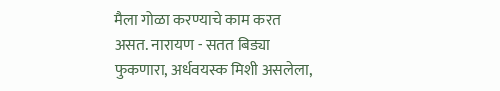मैला गोळा करण्याचे काम करत असत. नारायण - सतत बिड्या फुकणारा, अर्धवयस्क मिशी असलेला,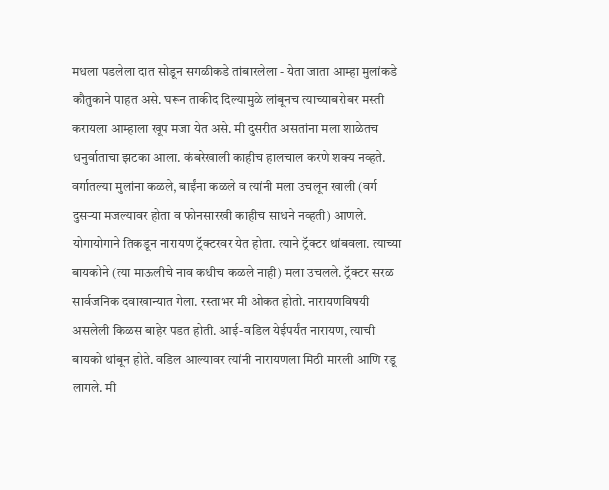मधला पडलेला दात सोडून सगळीकडे तांबारलेला - येता जाता आम्हा मुलांकडे कौतुकाने पाहत असे. घरून ताकीद दिल्यामुळे लांबूनच त्याच्याबरोबर मस्ती करायला आम्हाला खूप मजा येत असे. मी दुसरीत असतांना मला शाळेतच धनुर्वाताचा झटका आला. कंबरेखाली काहीच हालचाल करणे शक्य नव्हते. वर्गातल्या मुलांना कळले, बाईंना कळले व त्यांनी मला उचलून खाली (वर्ग दुसर्‍या मजल्यावर होता व फोनसारखी काहीच साधने नव्हती) आणले. योगायोगाने तिकडून नारायण ट्रॅक्टरवर येत होता. त्याने ट्रॅक्टर थांबवला. त्याच्या बायकोने (त्या माऊलीचे नाव कधीच कळले नाही) मला उचलले. ट्रॅक्टर सरळ सार्वजनिक दवाखान्यात गेला. रस्ताभर मी ओकत होतो. नारायणविषयी असलेली किळस बाहेर पडत होती. आई-वडिल येईपर्यंत नारायण, त्याची बायको थांबून होते. वडिल आल्यावर त्यांनी नारायणला मिठी मारली आणि रडू लागले. मी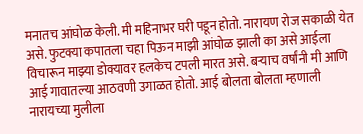मनातच आंघोळ केली. मी महिनाभर घरी पडून होतो. नारायण रोज सकाळी येत असे. फुटक्या कपातला चहा पिऊन माझी आंघोळ झाली का असे आईला विचारून माझ्या डोक्यावर हलकेच टपली मारत असे. बर्‍याच वर्षांनी मी आणि आई गावातल्या आठवणी उगाळत होतो. आई बोलता बोलता म्हणाली नारायच्या मुलीला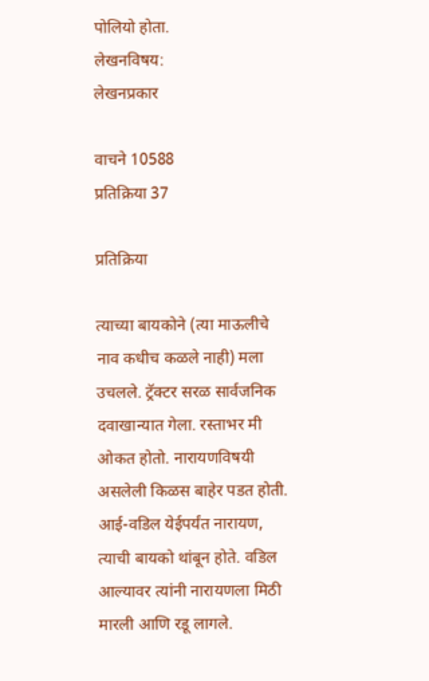पोलियो होता.
लेखनविषय:
लेखनप्रकार

वाचने 10588
प्रतिक्रिया 37

प्रतिक्रिया

त्याच्या बायकोने (त्या माऊलीचे नाव कधीच कळले नाही) मला उचलले. ट्रॅक्टर सरळ सार्वजनिक दवाखान्यात गेला. रस्ताभर मी ओकत होतो. नारायणविषयी असलेली किळस बाहेर पडत होती. आई-वडिल येईपर्यंत नारायण, त्याची बायको थांबून होते. वडिल आल्यावर त्यांनी नारायणला मिठी मारली आणि रडू लागले.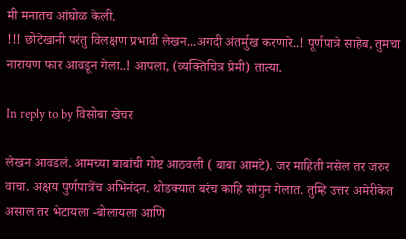मी मनातच आंघोळ केली.
!!! छोटेखानी परंतु विलक्षण प्रभावी लेखन...अगदी अंतर्मुख करणारे..! पूर्णपात्रे साहेब, तुमचा नारायण फार आवडून गेला..! आपला, (व्यक्तिचित्र प्रेमी) तात्या.

In reply to by विसोबा खेचर

लेखन आवडलं. आमच्या बाबांची गोष्ट आठवली ( बाबा आमटे). जर माहिती नसेल तर जरुर वाचा. अक्षय पुर्णपात्रेंच अभिनंदन. थोडक्यात बरंच काहि सांगुन गेलात. तुम्हि उत्तर अमेरीकेत असाल तर भेटायला -बोलायला आणि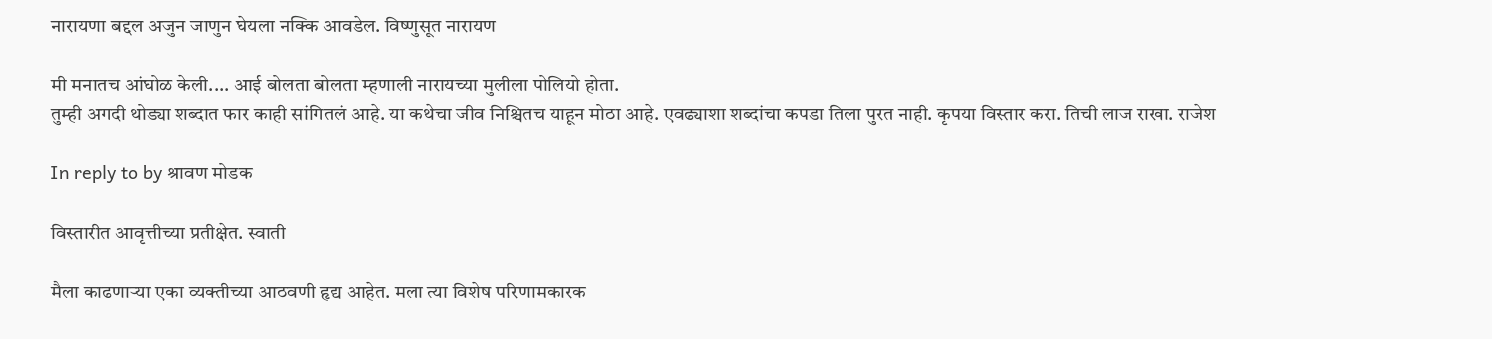नारायणा बद्दल अजुन जाणुन घेयला नक्कि आवडेल. विष्णुसूत नारायण

मी मनातच आंघोळ केली.... आई बोलता बोलता म्हणाली नारायच्या मुलीला पोलियो होता.
तुम्ही अगदी थोड्या शब्दात फार काही सांगितलं आहे. या कथेचा जीव निश्चितच याहून मोठा आहे. एवढ्याशा शब्दांचा कपडा तिला पुरत नाही. कृपया विस्तार करा. तिची लाज राखा. राजेश

In reply to by श्रावण मोडक

विस्तारीत आवृत्तीच्या प्रतीक्षेत. स्वाती

मैला काढणार्‍या एका व्यक्तीच्या आठवणी हृद्य आहेत. मला त्या विशेष परिणामकारक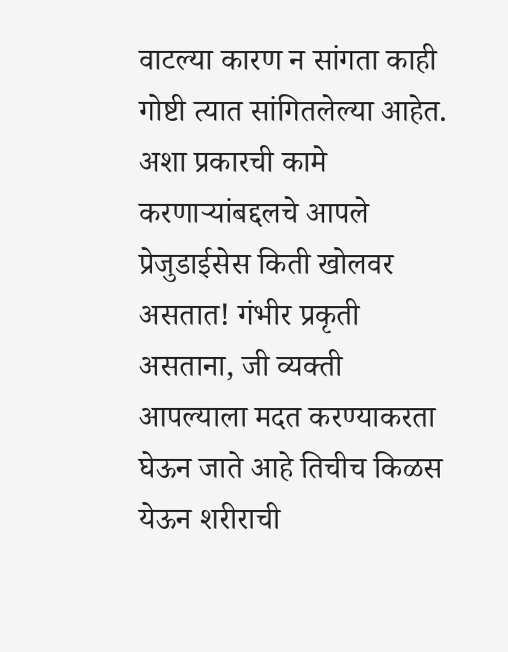वाटल्या कारण न सांगता काही गोष्टी त्यात सांगितलेल्या आहेत. अशा प्रकारची कामे करणार्‍यांबद्दलचे आपले प्रेजुडाईसेस किती खोलवर असतात! गंभीर प्रकृती असताना, जी व्यक्ती आपल्याला मदत करण्याकरता घेऊन जाते आहे तिचीच किळस येऊन शरीराची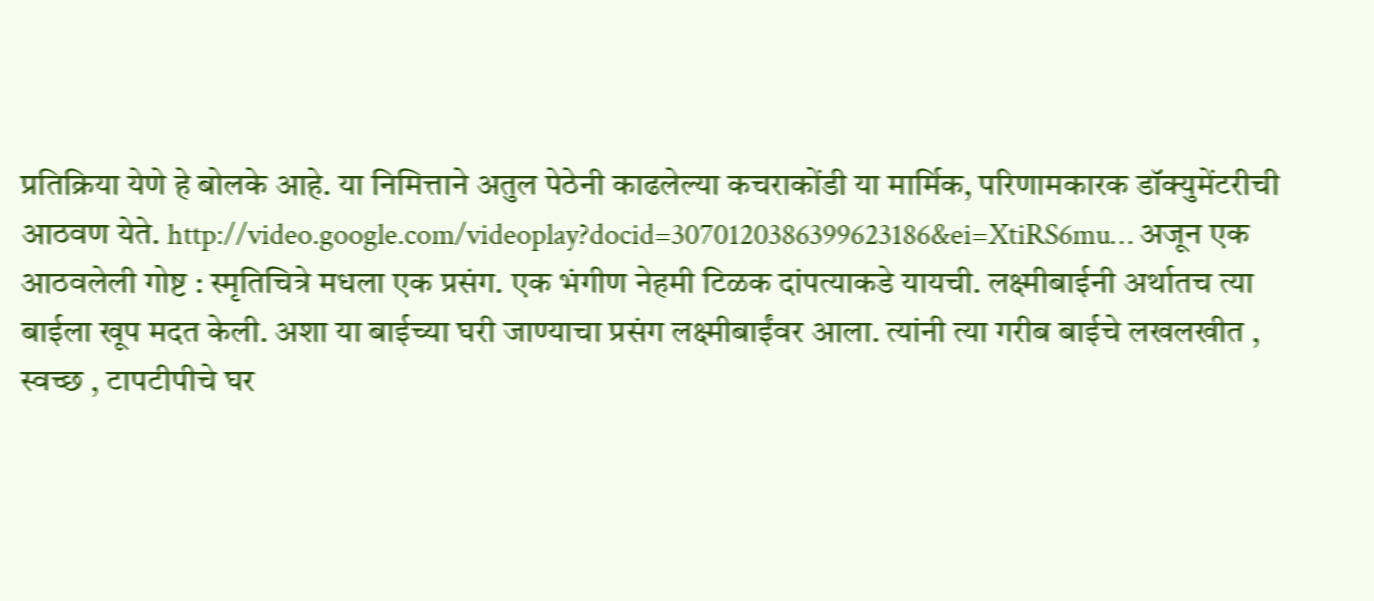प्रतिक्रिया येणे हे बोलके आहे. या निमित्ताने अतुल पेठेनी काढलेल्या कचराकोंडी या मार्मिक, परिणामकारक डॉक्युमेंटरीची आठवण येते. http://video.google.com/videoplay?docid=3070120386399623186&ei=XtiRS6mu… अजून एक आठवलेली गोष्ट : स्मृतिचित्रे मधला एक प्रसंग. एक भंगीण नेहमी टिळक दांपत्याकडे यायची. लक्ष्मीबाईनी अर्थातच त्या बाईला खूप मदत केली. अशा या बाईच्या घरी जाण्याचा प्रसंग लक्ष्मीबाईंवर आला. त्यांनी त्या गरीब बाईचे लखलखीत , स्वच्छ , टापटीपीचे घर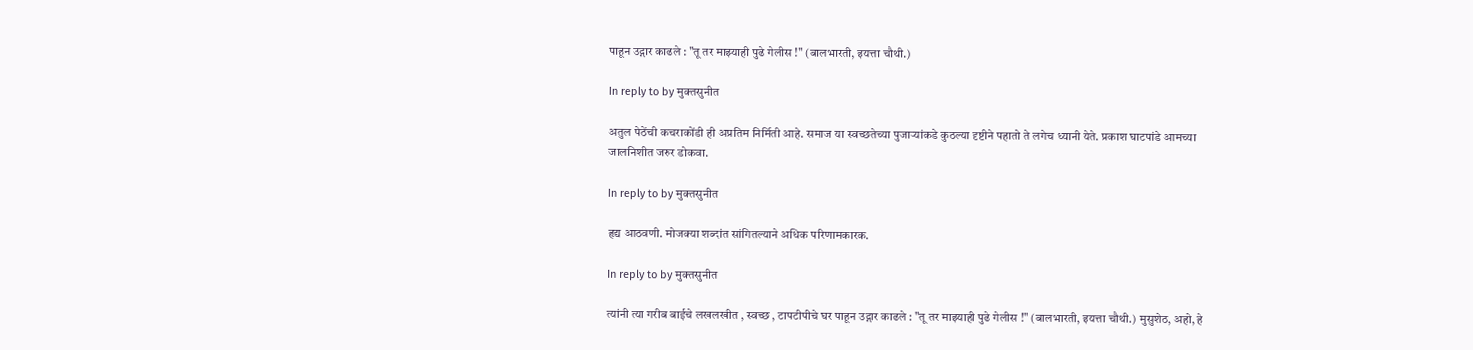पाहून उद्गार काढले : "तू तर माझ्याही पुढे गेलीस !" (बालभारती, इयत्ता चौथी.)

In reply to by मुक्तसुनीत

अतुल पेठेंची कचराकोंडी ही अप्रतिम निर्मिती आहे. समाज या स्वच्छतेच्या पुजार्‍यांकडे कुठल्या दृष्टीने पहातो ते लगेच ध्यानी येते. प्रकाश घाटपांडे आमच्या जालनिशीत जरुर डोकवा.

In reply to by मुक्तसुनीत

हृद्य आठवणी. मोजक्या शब्दांत सांगितल्याने अधिक परिणामकारक.

In reply to by मुक्तसुनीत

त्यांनी त्या गरीब बाईचे लखलखीत , स्वच्छ , टापटीपीचे घर पाहून उद्गार काढले : "तू तर माझ्याही पुढे गेलीस !" (बालभारती, इयत्ता चौथी.) मुसुशेठ, अहो, हे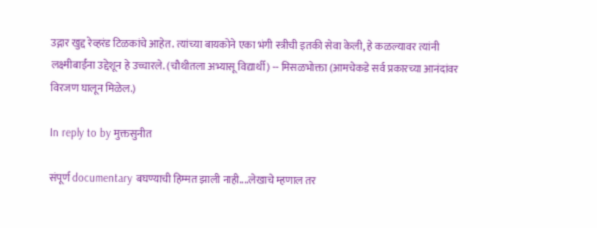उद्गार खुद्द रेव्हरंड टिळकांचे आहेत. त्यांच्या बायकोने एका भंगी स्त्रीची इतकी सेवा केली, हे कळल्यावर त्यांनी लक्ष्मीबाईंना उद्देशून हे उच्चारले. (चौथीतला अभ्यासू विद्यार्थी) -- मिसळभोक्ता (आमचेकडे सर्व प्रकारच्या आनंदांवर विरजण घालून मिळेल.)

In reply to by मुक्तसुनीत

संपूर्ण documentary बघण्याची हिम्मत झाली नाही....लेखाचे म्हणाल तर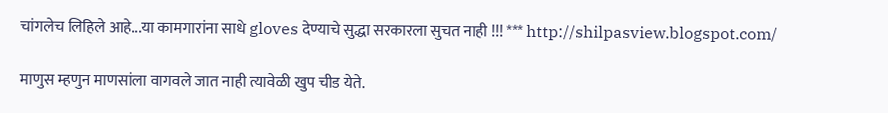चांगलेच लिहिले आहे...या कामगारांना साधे gloves देण्याचे सुद्धा सरकारला सुचत नाही !!! *** http://shilpasview.blogspot.com/

माणुस म्हणुन माणसांला वागवले जात नाही त्यावेळी खुप चीड येते.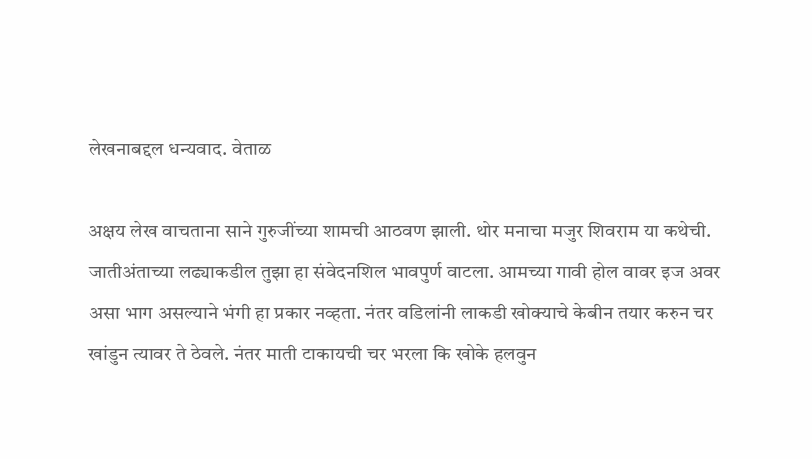लेखनाबद्दल धन्यवाद. वेताळ

अक्षय लेख वाचताना साने गुरुजींच्या शामची आठवण झाली. थोर मनाचा मजुर शिवराम या कथेची. जातीअंताच्या लढ्याकडील तुझा हा संवेदनशिल भावपुर्ण वाटला. आमच्या गावी होल वावर इज अवर असा भाग असल्याने भंगी हा प्रकार नव्हता. नंतर वडिलांनी लाकडी खोक्याचे केबीन तयार करुन चर खांडुन त्यावर ते ठेवले. नंतर माती टाकायची चर भरला कि खोके हलवुन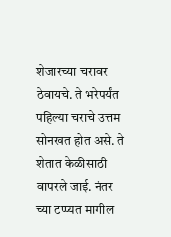शेजारच्या चरावर ठेवायचे. ते भरेपर्यंत पहिल्या चराचे उत्तम सोनखत होत असे. ते शेतात केळीसाठी वापरले जाई. नंतर च्या टप्प्यत मागील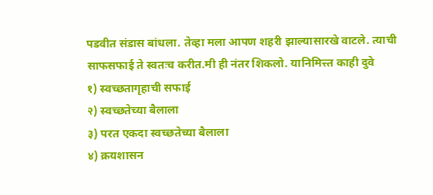पडवीत संडास बांधला. तेव्हा मला आपण शहरी झाल्यासारखे वाटले. त्याची साफसफाई ते स्वतःच करीत.मी ही नंतर शिकलो. यानिमित्त्त काही दुवे
१) स्वच्छतागृहाची सफाई
२) स्वच्छतेच्या बैलाला
३) परत एकदा स्वच्छतेच्या बैलाला
४) क्रयशासन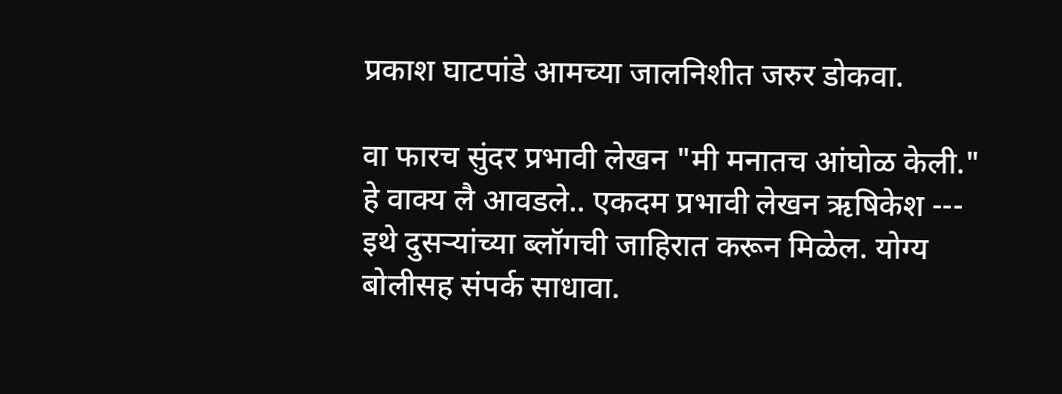प्रकाश घाटपांडे आमच्या जालनिशीत जरुर डोकवा.

वा फारच सुंदर प्रभावी लेखन "मी मनातच आंघोळ केली." हे वाक्य लै आवडले.. एकदम प्रभावी लेखन ऋषिकेश --- इथे दुसर्‍यांच्या ब्लॉगची जाहिरात करून मिळेल. योग्य बोलीसह संपर्क साधावा.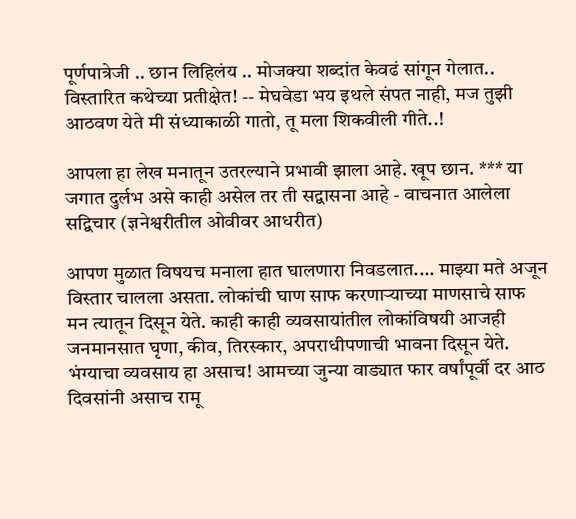पूर्णपात्रेजी .. छान लिहिलंय .. मोजक्या शब्दांत केवढं सांगून गेलात.. विस्तारित कथेच्या प्रतीक्षेत! -- मेघवेडा भय इथले संपत नाही, मज तुझी आठवण येते मी संध्याकाळी गातो, तू मला शिकवीली गीते..!

आपला हा लेख मनातून उतरल्याने प्रभावी झाला आहे. खूप छान. *** या जगात दुर्लभ असे काही असेल तर ती सद्वासना आहे - वाचनात आलेला सद्विचार (ज्ञनेश्वरीतील ओवीवर आधरीत)

आपण मुळात विषयच मनाला हात घालणारा निवडलात.... माझ्या मते अजून विस्तार चालला असता. लोकांची घाण साफ करणार्‍याच्या माणसाचे साफ मन त्यातून दिसून येते. काही काही व्यवसायांतील लोकांविषयी आजही जनमानसात घृणा, कीव, तिरस्कार, अपराधीपणाची भावना दिसून येते. भंग्याचा व्यवसाय हा असाच! आमच्या जुन्या वाड्यात फार वर्षांपूर्वी दर आठ दिवसांनी असाच रामू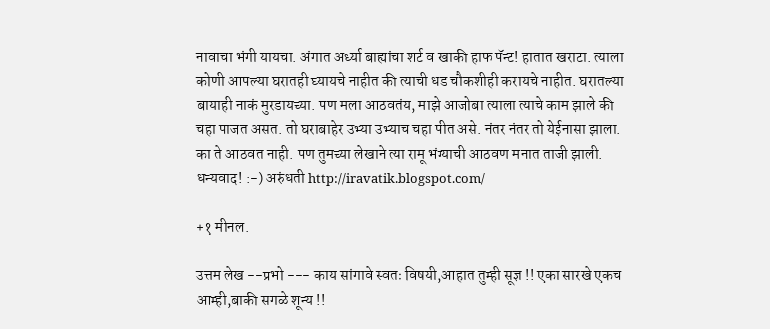नावाचा भंगी यायचा. अंगात अर्ध्या बाह्यांचा शर्ट व खाकी हाफ पॅन्ट! हातात खराटा. त्याला कोणी आपल्या घरातही घ्यायचे नाहीत की त्याची धड चौकशीही करायचे नाहीत. घरातल्या बायाही नाकं मुरडायच्या. पण मला आठवतंय, माझे आजोबा त्याला त्याचे काम झाले की चहा पाजत असत. तो घराबाहेर उभ्या उभ्याच चहा पीत असे. नंतर नंतर तो येईनासा झाला. का ते आठवत नाही. पण तुमच्या लेखाने त्या रामू भंग्याची आठवण मनात ताजी झाली. धन्यवाद! :-) अरुंधती http://iravatik.blogspot.com/

+१ मीनल.

उत्तम लेख --प्रभो --- काय सांगावे स्वतः विषयी,आहात तुम्ही सूज्ञ !! एका सारखे एकच आम्ही,बाकी सगळे शून्य !!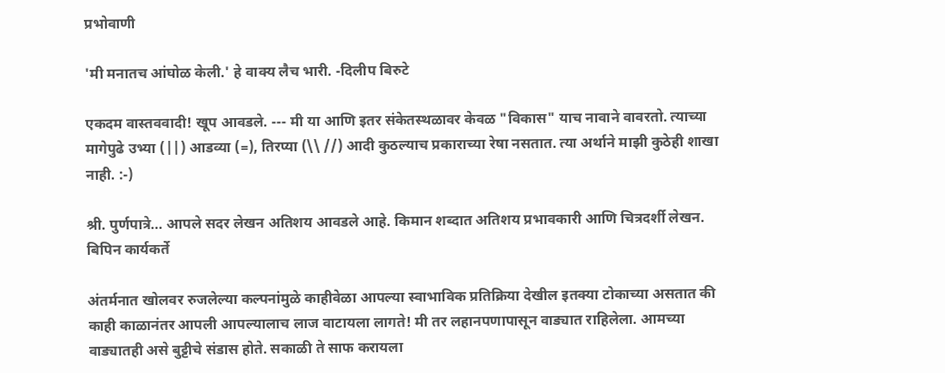प्रभोवाणी

'मी मनातच आंघोळ केली.' हे वाक्य लैच भारी. -दिलीप बिरुटे

एकदम वास्तववादी! खूप आवडले. --- मी या आणि इतर संकेतस्थळावर केवळ "विकास" याच नावाने वावरतो. त्याच्या मागेपुढे उभ्या (||) आडव्या (=), तिरप्या (\\ //) आदी कुठल्याच प्रकाराच्या रेषा नसतात. त्या अर्थाने माझी कुठेही शाखा नाही. :-)

श्री. पुर्णपात्रे... आपले सदर लेखन अतिशय आवडले आहे. किमान शब्दात अतिशय प्रभावकारी आणि चित्रदर्शी लेखन. बिपिन कार्यकर्ते

अंतर्मनात खोलवर रुजलेल्या कल्पनांमुळे काहीवेळा आपल्या स्वाभाविक प्रतिक्रिया देखील इतक्या टोकाच्या असतात की काही काळानंतर आपली आपल्यालाच लाज वाटायला लागते! मी तर लहानपणापासून वाड्यात राहिलेला. आमच्या वाड्यातही असे बुट्टीचे संडास होते. सकाळी ते साफ करायला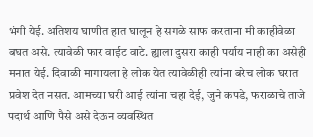भंगी येई. अतिशय घाणीत हात घालून हे सगळे साफ करताना मी काहीवेळा बघत असे. त्यावेळी फार वाईट वाटे. ह्याला दुसरा काही पर्याय नाही का असेही मनात येई. दिवाळी मागायला हे लोक येत त्यावेळीही त्यांना बरेच लोक घरात प्रवेश देत नसत. आमच्या घरी आई त्यांना चहा देई, जुने कपडे, फराळाचे ताजे पदार्थ आणि पैसे असे देऊन व्यवस्थित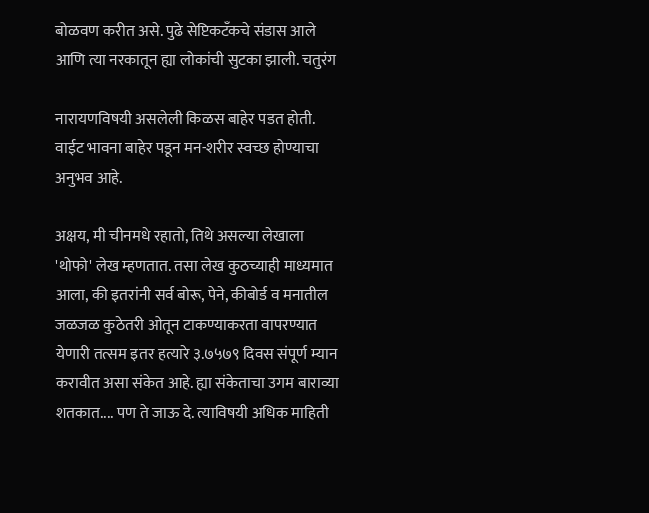बोळवण करीत असे. पुढे सेप्टिकटँकचे संडास आले आणि त्या नरकातून ह्या लोकांची सुटका झाली. चतुरंग

नारायणविषयी असलेली किळस बाहेर पडत होती.
वाईट भावना बाहेर पडून मन-शरीर स्वच्छ होण्याचा अनुभव आहे.

अक्षय, मी चीनमधे रहातो, तिथे असल्या लेखाला 'थोफो' लेख म्हणतात. तसा लेख कुठच्याही माध्यमात आला, की इतरांनी सर्व बोरू, पेने, कीबोर्ड व मनातील जळजळ कुठेतरी ओतून टाकण्याकरता वापरण्यात येणारी तत्सम इतर हत्यारे ३.७५७९ दिवस संपूर्ण म्यान करावीत असा संकेत आहे. ह्या संकेताचा उगम बाराव्या शतकात.... पण ते जाऊ दे. त्याविषयी अधिक माहिती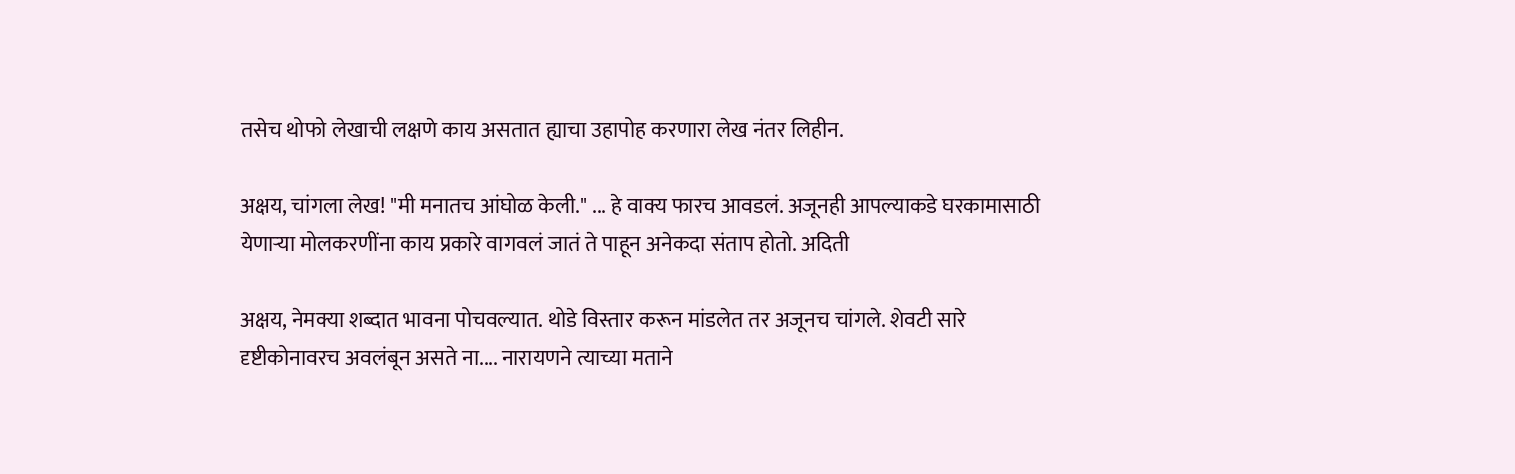तसेच थोफो लेखाची लक्षणे काय असतात ह्याचा उहापोह करणारा लेख नंतर लिहीन.

अक्षय, चांगला लेख! "मी मनातच आंघोळ केली." ... हे वाक्य फारच आवडलं. अजूनही आपल्याकडे घरकामासाठी येणार्‍या मोलकरणींना काय प्रकारे वागवलं जातं ते पाहून अनेकदा संताप होतो. अदिती

अक्षय, नेमक्या शब्दात भावना पोचवल्यात. थोडे विस्तार करून मांडलेत तर अजूनच चांगले. शेवटी सारे दृष्टीकोनावरच अवलंबून असते ना.... नारायणने त्याच्या मताने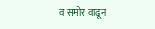व समोर वाढून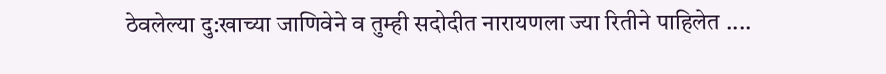ठेवलेल्या दु:खाच्या जाणिवेने व तुम्ही सदोदीत नारायणला ज्या रितीने पाहिलेत ....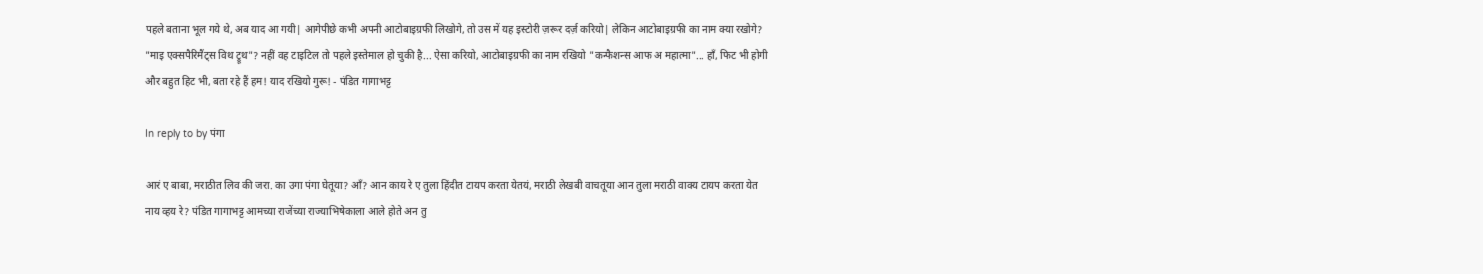पहले बताना भूल गये थे, अब याद आ गयी| आगेपीछे कभी अपनी आटोबाइग्रफी लिखोगे, तो उस में यह इस्टोरी ज़रूर दर्ज़ करियो| लेकिन आटोबाइग्रफी का नाम क्या रखोगे? "माइ एक्सपैरिमैंट्स विथ ट्रूथ"? नहीं वह टाइटिल तो पहले इस्तेमाल हो चुकी है... ऐसा करियो, आटोबाइग्रफी का नाम रखियो "कन्फैशन्स आफ अ महात्मा"... हाँ, फिट भी होगी और बहुत हिट भी, बता रहे हैं हम! याद रखियो गुरू! - पंडित गागाभट्ट

In reply to by पंगा

आरं ए बाबा, मराठीत लिव की जरा. का उगा पंगा घेतूया? ऑं? आन काय रे ए तुला हिंदीत टायप करता येतयं, मराठी लेखबी वाचतूया आन तुला मराठी वाक्य टायप करता येत नाय व्हय रे? पंडित गागाभट्ट आमच्या राजेंच्या राज्याभिषेकाला आले होते अन तु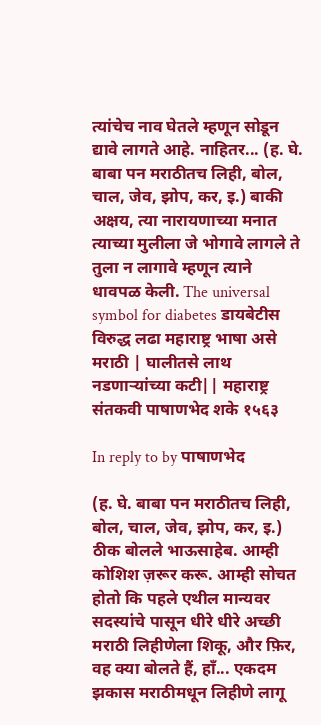त्यांचेच नाव घेतले म्हणून सोडून द्यावे लागते आहे. नाहितर... (ह. घे. बाबा पन मराठीतच लिही, बोल, चाल, जेव, झोप, कर, इ.) बाकी अक्षय, त्या नारायणाच्या मनात त्याच्या मुलीला जे भोगावे लागले ते तुला न लागावे म्हणून त्याने धावपळ केली. The universal symbol for diabetes डायबेटीस विरुद्ध लढा महाराष्ट्र भाषा असे मराठी | घालीतसे लाथ नडणार्‍यांच्या कटी|| महाराष्ट्र संतकवी पाषाणभेद शके १५६३

In reply to by पाषाणभेद

(ह. घे. बाबा पन मराठीतच लिही, बोल, चाल, जेव, झोप, कर, इ.)
ठीक बोलले भाऊसाहेब. आम्ही कोशिश ज़रूर करू. आम्ही सोचत होतो कि पहले एथील मान्यवर सदस्यांचे पासून धीरे धीरे अच्छी मराठी लिहीणेला शिकू, और फ़िर, वह क्या बोलते हैं, हाँ... एकदम झकास मराठीमधून लिहीणे लागू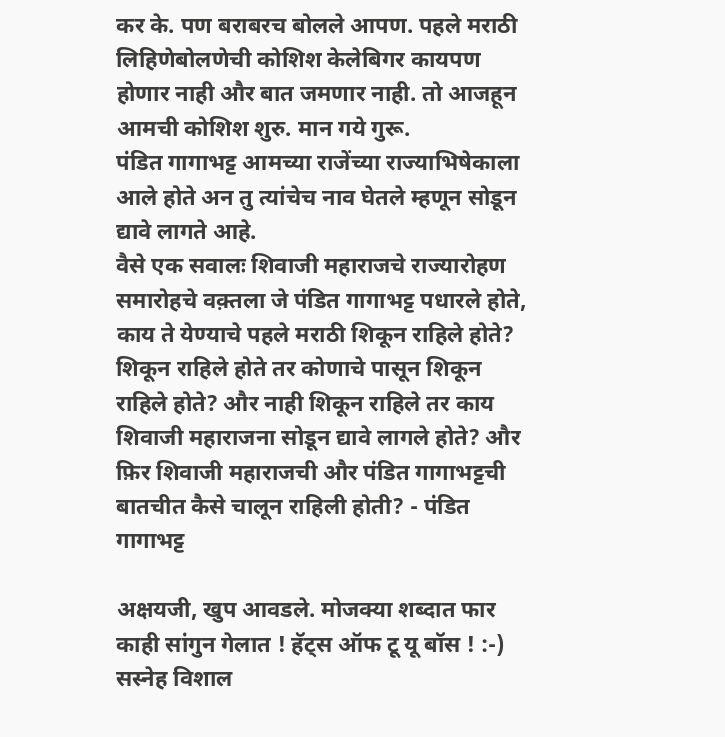कर के. पण बराबरच बोलले आपण. पहले मराठी लिहिणेबोलणेची कोशिश केलेबिगर कायपण होणार नाही और बात जमणार नाही. तो आजहून आमची कोशिश शुरु. मान गये गुरू.
पंडित गागाभट्ट आमच्या राजेंच्या राज्याभिषेकाला आले होते अन तु त्यांचेच नाव घेतले म्हणून सोडून द्यावे लागते आहे.
वैसे एक सवालः शिवाजी महाराजचे राज्यारोहण समारोहचे वक़्तला जे पंडित गागाभट्ट पधारले होते, काय ते येण्याचे पहले मराठी शिकून राहिले होते? शिकून राहिले होते तर कोणाचे पासून शिकून राहिले होते? और नाही शिकून राहिले तर काय शिवाजी महाराजना सोडून द्यावे लागले होते? और फ़िर शिवाजी महाराजची और पंडित गागाभट्टची बातचीत कैसे चालून राहिली होती? - पंडित गागाभट्ट

अक्षयजी, खुप आवडले. मोजक्या शब्दात फार काही सांगुन गेलात ! हॅट्स ऑफ टू यू बॉस ! :-) सस्नेह विशाल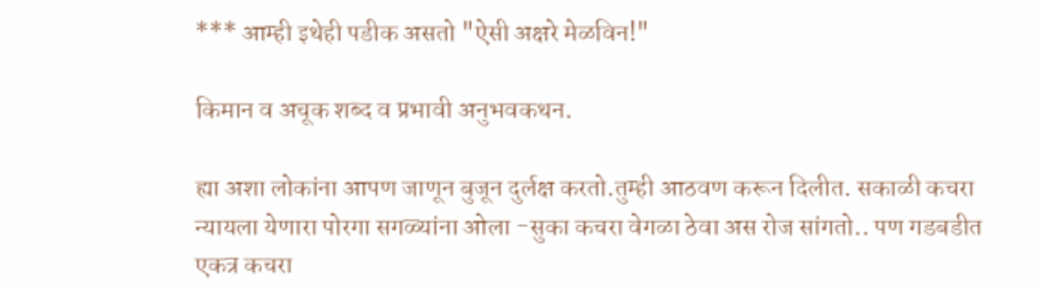*** आम्ही इथेही पडीक असतो "ऐसी अक्षरे मेळविन!"

किमान व अचूक शब्द व प्रभावी अनुभवकथन.

ह्या अशा लोकांना आपण जाणून बुजून दुर्लक्ष करतो.तुम्ही आठवण करून दिलीत. सकाळी कचरा न्यायला येणारा पोरगा सगळ्यांना ओला -सुका कचरा वेगळा ठेवा अस रोज सांगतो.. पण गडबडीत एकत्र कचरा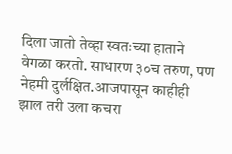दिला जातो तेव्हा स्वतःच्या हाताने वेगळा करतो. साधारण ३०च तरुण, पण नेहमी दुर्लक्षित.आजपासून काहीही झाल तरी उला कचरा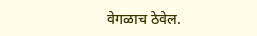वेगळाच ठेवेल.